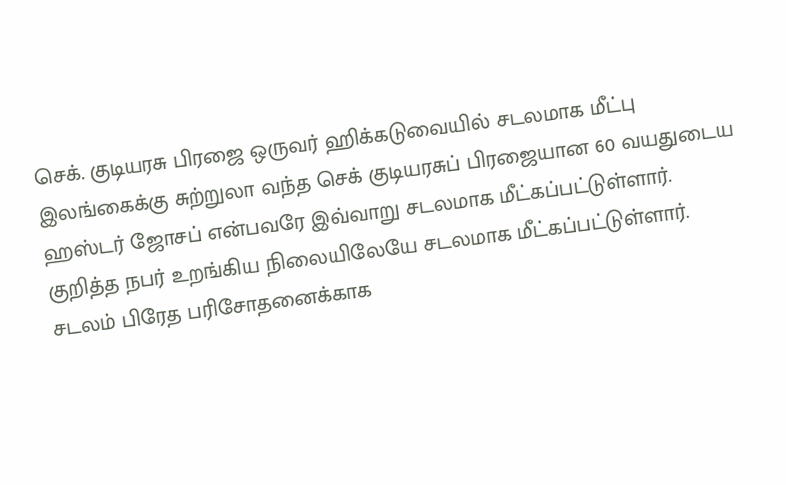செக். குடியரசு பிரஜை ஒருவர் ஹிக்கடுவையில் சடலமாக மீட்பு
இலங்கைக்கு சுற்றுலா வந்த செக் குடியரசுப் பிரஜையான 60 வயதுடைய ஹஸ்டர் ஜோசப் என்பவரே இவ்வாறு சடலமாக மீட்கப்பட்டுள்ளார்.
குறித்த நபர் உறங்கிய நிலையிலேயே சடலமாக மீட்கப்பட்டுள்ளார்.
சடலம் பிரேத பரிசோதனைக்காக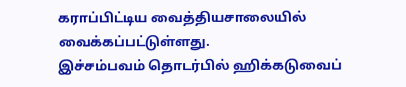கராப்பிட்டிய வைத்தியசாலையில் வைக்கப்பட்டுள்ளது.
இச்சம்பவம் தொடர்பில் ஹிக்கடுவைப்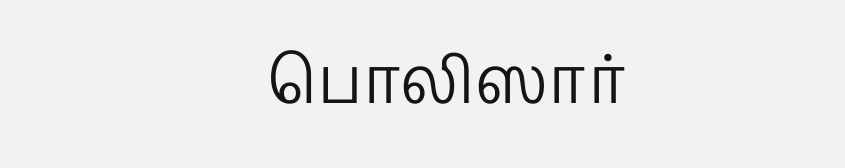பொலிஸார்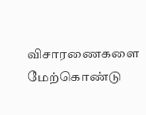விசாரணைகளை மேற்கொண்டு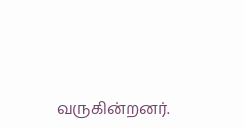வருகின்றனர்.